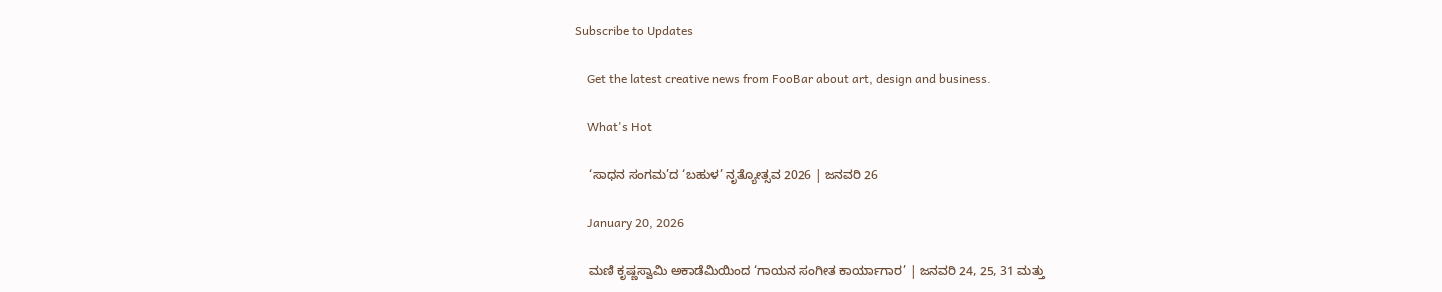Subscribe to Updates

    Get the latest creative news from FooBar about art, design and business.

    What's Hot

    ‘ಸಾಧನ ಸಂಗಮ’ದ ‘ಬಹುಳ’ ನೃತ್ಯೋತ್ಸವ 2026 | ಜನವರಿ 26

    January 20, 2026

    ಮಣಿ ಕೃಷ್ಣಸ್ವಾಮಿ ಅಕಾಡೆಮಿಯಿಂದ ‘ಗಾಯನ ಸಂಗೀತ ಕಾರ್ಯಾಗಾರ’ | ಜನವರಿ 24, 25, 31 ಮತ್ತು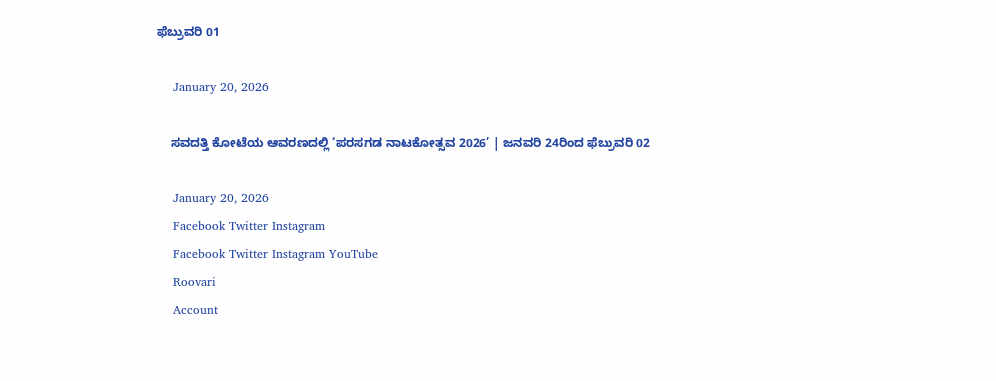ಫೆಬ್ರುವರಿ 01

    January 20, 2026

    ಸವದತ್ತಿ ಕೋಟೆಯ ಆವರಣದಲ್ಲಿ ‘ಪರಸಗಡ ನಾಟಕೋತ್ಸವ 2026’ | ಜನವರಿ 24ರಿಂದ ಫೆಬ್ರುವರಿ 02

    January 20, 2026
    Facebook Twitter Instagram
    Facebook Twitter Instagram YouTube
    Roovari
    Account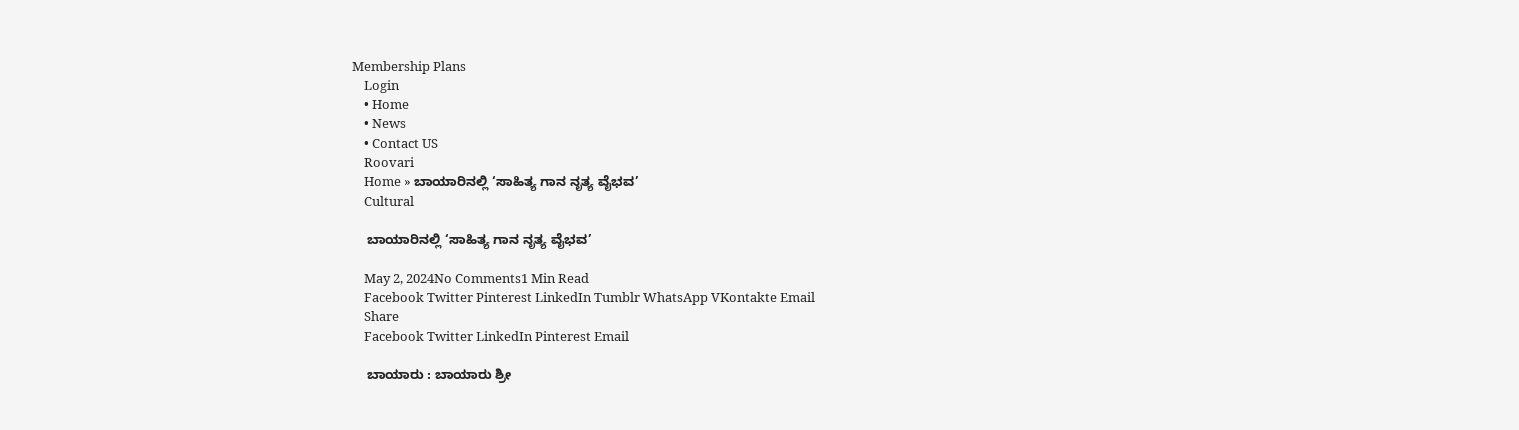Membership Plans
    Login
    • Home
    • News
    • Contact US
    Roovari
    Home » ಬಾಯಾರಿನಲ್ಲಿ ‘ಸಾಹಿತ್ಯ ಗಾನ ನೃತ್ಯ ವೈಭವ’
    Cultural

    ಬಾಯಾರಿನಲ್ಲಿ ‘ಸಾಹಿತ್ಯ ಗಾನ ನೃತ್ಯ ವೈಭವ’

    May 2, 2024No Comments1 Min Read
    Facebook Twitter Pinterest LinkedIn Tumblr WhatsApp VKontakte Email
    Share
    Facebook Twitter LinkedIn Pinterest Email

    ಬಾಯಾರು : ಬಾಯಾರು ಶ್ರೀ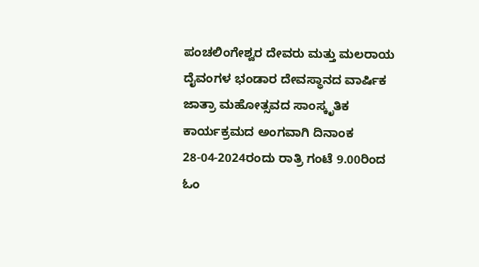ಪಂಚಲಿಂಗೇಶ್ವರ ದೇವರು ಮತ್ತು ಮಲರಾಯ ದೈವಂಗಳ ಭಂಡಾರ ದೇವಸ್ಥಾನದ ವಾರ್ಷಿಕ ಜಾತ್ರಾ ಮಹೋತ್ಸವದ ಸಾಂಸ್ಕೃತಿಕ ಕಾರ್ಯಕ್ರಮದ ಅಂಗವಾಗಿ ದಿನಾಂಕ 28-04-2024ರಂದು ರಾತ್ರಿ ಗಂಟೆ 9.00ರಿಂದ ಓಂ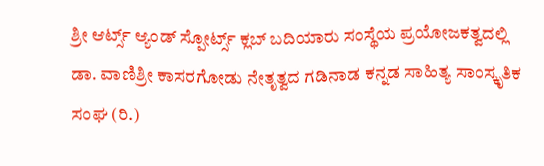ಶ್ರೀ ಆರ್ಟ್ಸ್ ಆ್ಯಂಡ್ ಸ್ಪೋರ್ಟ್ಸ್ ಕ್ಲಬ್ ಬದಿಯಾರು ಸಂಸ್ಥೆಯ ಪ್ರಯೋಜಕತ್ವದಲ್ಲಿ ಡಾ. ವಾಣಿಶ್ರೀ ಕಾಸರಗೋಡು ನೇತೃತ್ವದ ಗಡಿನಾಡ ಕನ್ನಡ ಸಾಹಿತ್ಯ ಸಾಂಸ್ಕೃತಿಕ ಸಂಘ (ರಿ.)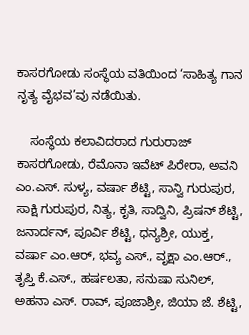ಕಾಸರಗೋಡು ಸಂಸ್ಥೆಯ ವತಿಯಿಂದ ‘ಸಾಹಿತ್ಯ ಗಾನ ನೃತ್ಯ ವೈಭವ’ವು ನಡೆಯಿತು.

    ಸಂಸ್ಥೆಯ ಕಲಾವಿದರಾದ ಗುರುರಾಜ್ ಕಾಸರಗೋಡು, ರೆಮೊನಾ ಇವೆಟ್ ಪಿರೇರಾ, ಅವನಿ ಎಂ.ಎಸ್. ಸುಳ್ಯ, ವರ್ಷಾ ಶೆಟ್ಟಿ, ಸಾನ್ವಿ ಗುರುಪುರ, ಸಾಕ್ಷಿ ಗುರುಪುರ, ನಿತ್ಯ, ಕೃತಿ, ಸಾದ್ವಿನಿ, ಪ್ರಿಷನ್ ಶೆಟ್ಟಿ, ಜನಾರ್ದನ್, ಪೂರ್ವಿ ಶೆಟ್ಟಿ, ಧನ್ಯಶ್ರೀ, ಯುಕ್ತ, ವರ್ಷಾ ಎಂ.ಆರ್, ಭವ್ಯ ಎಸ್., ವೃಕ್ಷಾ ಎಂ.ಆರ್., ತೃಪ್ತಿ ಕೆ.ಎಸ್., ಹರ್ಷಲತಾ, ಸನುಷಾ ಸುನಿಲ್, ಅಹನಾ ಎಸ್. ರಾವ್, ಪೂಜಾಶ್ರೀ, ಜಿಯಾ ಜೆ. ಶೆಟ್ಟಿ,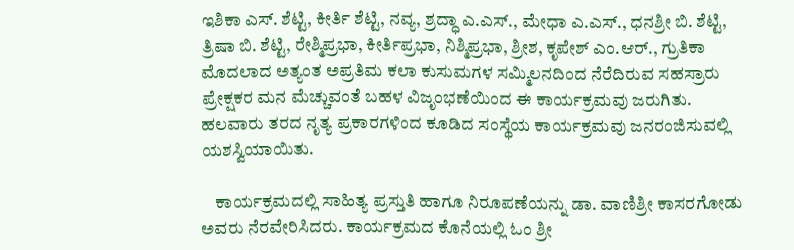ಇಶಿಕಾ ಎಸ್. ಶೆಟ್ಟಿ, ಕೀರ್ತಿ ಶೆಟ್ಟಿ, ನವ್ಯ, ಶ್ರದ್ಧಾ ಎ.ಎಸ್., ಮೇಧಾ ಎ.ಎಸ್., ಧನಶ್ರೀ ಬಿ. ಶೆಟ್ಟಿ, ತ್ರಿಷಾ ಬಿ. ಶೆಟ್ಟಿ, ರೇಶ್ಮಿಪ್ರಭಾ, ಕೀರ್ತಿಪ್ರಭಾ, ನಿಶ್ಮಿಪ್ರಭಾ, ಶ್ರೀಶ, ಕೃಪೇಶ್ ಎಂ.ಆರ್., ಗ್ರುತಿಕಾ ಮೊದಲಾದ ಅತ್ಯಂತ ಅಪ್ರತಿಮ ಕಲಾ ಕುಸುಮಗಳ ಸಮ್ಮಿಲನದಿಂದ ನೆರೆದಿರುವ ಸಹಸ್ರಾರು ಪ್ರೇಕ್ಷಕರ ಮನ ಮೆಚ್ಚುವಂತೆ ಬಹಳ ವಿಜೃಂಭಣೆಯಿಂದ ಈ ಕಾರ್ಯಕ್ರಮವು ಜರುಗಿತು. ಹಲವಾರು ತರದ ನೃತ್ಯ ಪ್ರಕಾರಗಳಿಂದ ಕೂಡಿದ ಸಂಸ್ಥೆಯ ಕಾರ್ಯಕ್ರಮವು ಜನರಂಜಿಸುವಲ್ಲಿ ಯಶಸ್ವಿಯಾಯಿತು.

    ಕಾರ್ಯಕ್ರಮದಲ್ಲಿ ಸಾಹಿತ್ಯ ಪ್ರಸ್ತುತಿ ಹಾಗೂ ನಿರೂಪಣೆಯನ್ನು ಡಾ. ವಾಣಿಶ್ರೀ ಕಾಸರಗೋಡು ಅವರು ನೆರವೇರಿಸಿದರು. ಕಾರ್ಯಕ್ರಮದ ಕೊನೆಯಲ್ಲಿ ಓಂ ಶ್ರೀ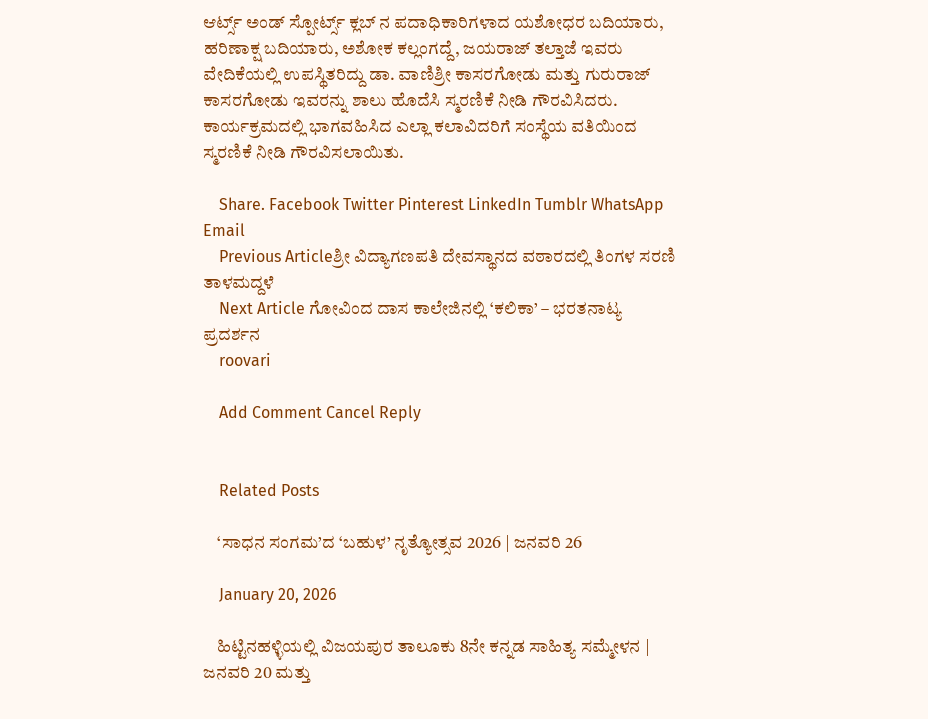ಆರ್ಟ್ಸ್ ಅಂಡ್ ಸ್ಪೋರ್ಟ್ಸ್ ಕ್ಲಬ್ ನ ಪದಾಧಿಕಾರಿಗಳಾದ ಯಶೋಧರ ಬದಿಯಾರು, ಹರಿಣಾಕ್ಷ ಬದಿಯಾರು, ಅಶೋಕ ಕಲ್ಲಂಗದ್ದೆ, ಜಯರಾಜ್ ತಲ್ತಾಜೆ ಇವರು ವೇದಿಕೆಯಲ್ಲಿ ಉಪಸ್ಥಿತರಿದ್ದು ಡಾ. ವಾಣಿಶ್ರೀ ಕಾಸರಗೋಡು ಮತ್ತು ಗುರುರಾಜ್ ಕಾಸರಗೋಡು ಇವರನ್ನು ಶಾಲು ಹೊದೆಸಿ ಸ್ಮರಣಿಕೆ ನೀಡಿ ಗೌರವಿಸಿದರು. ಕಾರ್ಯಕ್ರಮದಲ್ಲಿ ಭಾಗವಹಿಸಿದ ಎಲ್ಲಾ ಕಲಾವಿದರಿಗೆ ಸಂಸ್ಥೆಯ ವತಿಯಿಂದ ಸ್ಮರಣಿಕೆ ನೀಡಿ ಗೌರವಿಸಲಾಯಿತು.

    Share. Facebook Twitter Pinterest LinkedIn Tumblr WhatsApp Email
    Previous Articleಶ್ರೀ‌ ವಿದ್ಯಾಗಣಪತಿ ದೇವಸ್ಥಾನದ ವಠಾರದಲ್ಲಿ ತಿಂಗಳ ಸರಣಿ ತಾಳಮದ್ದಳೆ
    Next Article ಗೋವಿಂದ ದಾಸ ಕಾಲೇಜಿನಲ್ಲಿ ‘ಕಲಿಕಾ’ – ಭರತನಾಟ್ಯ ಪ್ರದರ್ಶನ
    roovari

    Add Comment Cancel Reply


    Related Posts

    ‘ಸಾಧನ ಸಂಗಮ’ದ ‘ಬಹುಳ’ ನೃತ್ಯೋತ್ಸವ 2026 | ಜನವರಿ 26

    January 20, 2026

    ಹಿಟ್ಟಿನಹಳ್ಳಿಯಲ್ಲಿ ವಿಜಯಪುರ ತಾಲೂಕು 8ನೇ ಕನ್ನಡ ಸಾಹಿತ್ಯ ಸಮ್ಮೇಳನ | ಜನವರಿ 20 ಮತ್ತು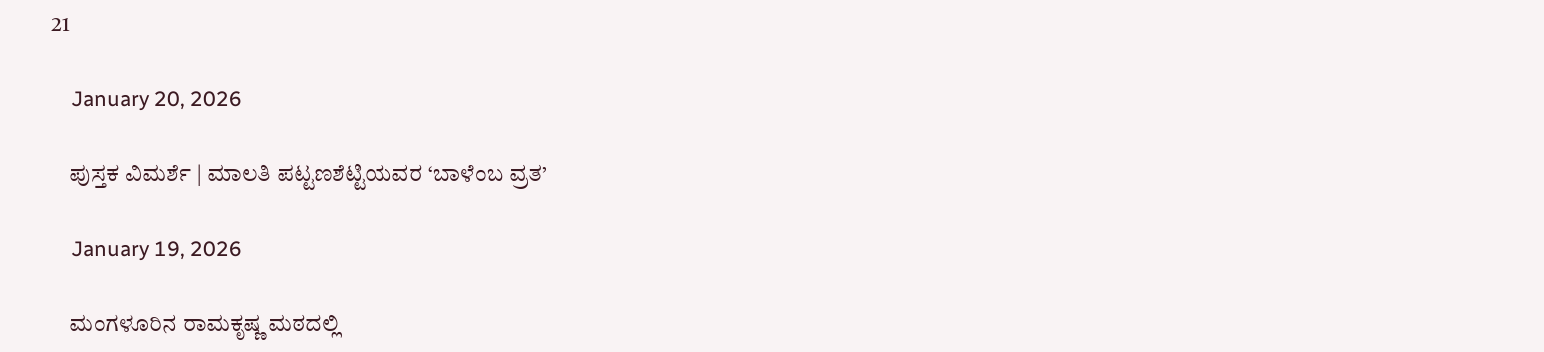21

    January 20, 2026

    ಪುಸ್ತಕ ವಿಮರ್ಶೆ | ಮಾಲತಿ ಪಟ್ಟಣಶೆಟ್ಟಿಯವರ ‘ಬಾಳೆಂಬ ವ್ರತ’

    January 19, 2026

    ಮಂಗಳೂರಿನ ರಾಮಕೃಷ್ಣ ಮಠದಲ್ಲಿ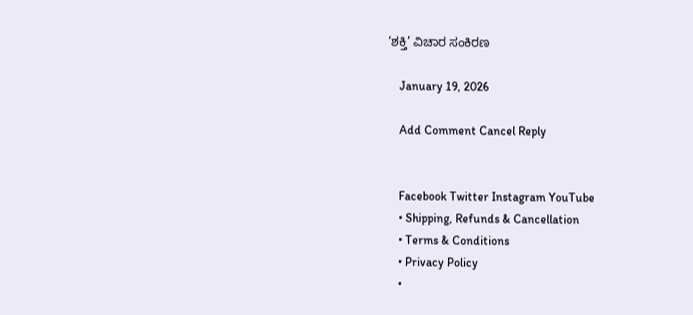‘ಶಕ್ತಿ’ ವಿಚಾರ ಸಂಕಿರಣ

    January 19, 2026

    Add Comment Cancel Reply


    Facebook Twitter Instagram YouTube
    • Shipping, Refunds & Cancellation
    • Terms & Conditions
    • Privacy Policy
    •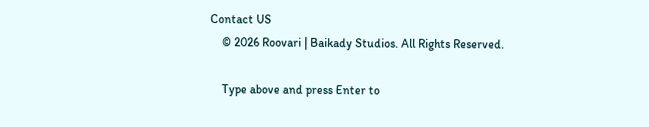Contact US
    © 2026 Roovari | Baikady Studios. All Rights Reserved.

    Type above and press Enter to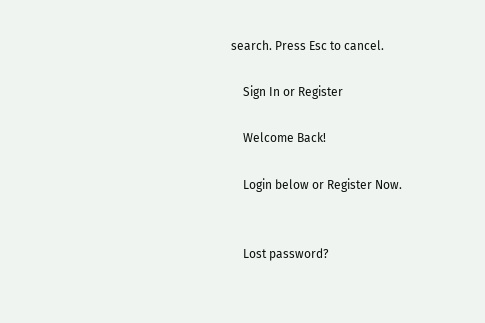search. Press Esc to cancel.

    Sign In or Register

    Welcome Back!

    Login below or Register Now.


    Lost password?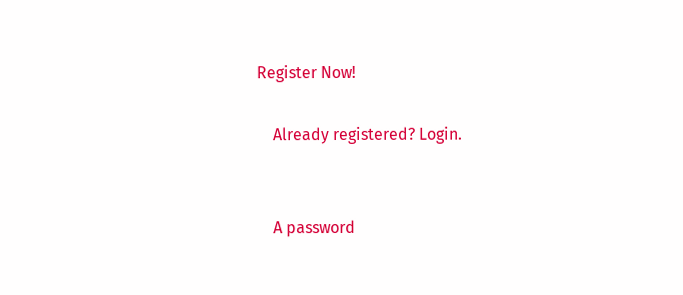Register Now!

    Already registered? Login.


    A password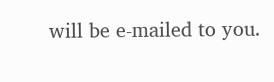will be e-mailed to you.